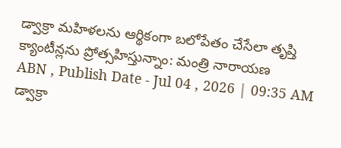డ్వాక్రా మహిళలను ఆర్థికంగా బలోపేతం చేసేలా తృప్తి క్యాంటీన్లను ప్రోత్సహిస్తున్నాం: మంత్రి నారాయణ
ABN , Publish Date - Jul 04 , 2026 | 09:35 AM
డ్వాక్రా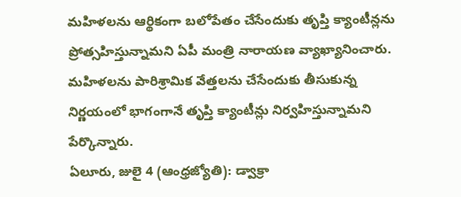మహిళలను ఆర్థికంగా బలోపేతం చేసేందుకు తృప్తి క్యాంటీన్లను ప్రోత్సహిస్తున్నామని ఏపీ మంత్రి నారాయణ వ్యాఖ్యానించారు. మహిళలను పారిశ్రామిక వేత్తలను చేసేందుకు తీసుకున్న నిర్ణయంలో భాగంగానే తృప్తి క్యాంటీన్లు నిర్వహిస్తున్నామని పేర్కొన్నారు.
ఏలూరు, జులై 4 (ఆంధ్రజ్యోతి): డ్వాక్రా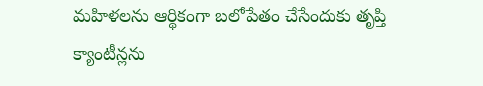మహిళలను ఆర్థికంగా బలోపేతం చేసేందుకు తృప్తి క్యాంటీన్లను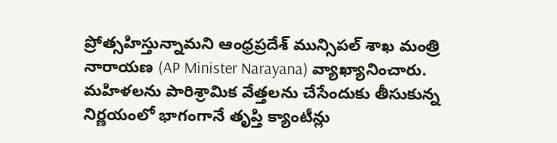ప్రోత్సహిస్తున్నామని ఆంధ్రప్రదేశ్ మున్సిపల్ శాఖ మంత్రి నారాయణ (AP Minister Narayana) వ్యాఖ్యానించారు. మహిళలను పారిశ్రామిక వేత్తలను చేసేందుకు తీసుకున్న నిర్ణయంలో భాగంగానే తృప్తి క్యాంటీన్లు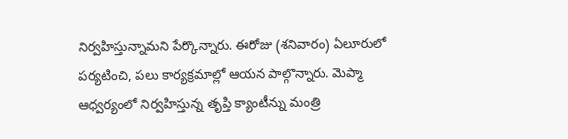నిర్వహిస్తున్నామని పేర్కొన్నారు. ఈరోజు (శనివారం) ఏలూరులో పర్యటించి, పలు కార్యక్రమాల్లో ఆయన పాల్గొన్నారు. మెప్మా ఆధ్వర్యంలో నిర్వహిస్తున్న తృప్తి క్యాంటీన్ను మంత్రి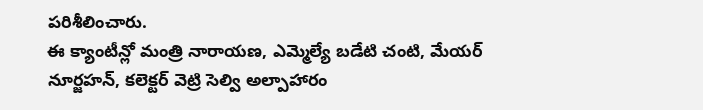పరిశీలించారు.
ఈ క్యాంటీన్లో మంత్రి నారాయణ, ఎమ్మెల్యే బడేటి చంటి, మేయర్ నూర్జహన్, కలెక్టర్ వెట్రి సెల్వి అల్పాహారం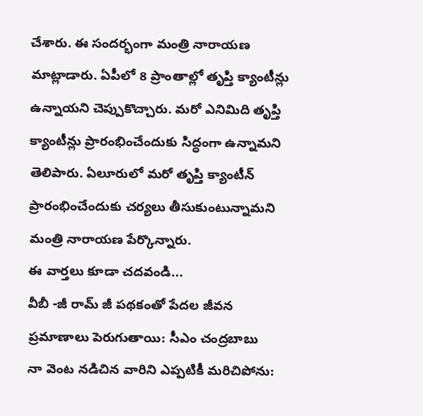చేశారు. ఈ సందర్భంగా మంత్రి నారాయణ మాట్లాడారు. ఏపీలో 8 ప్రాంతాల్లో తృప్తి క్యాంటీన్లు ఉన్నాయని చెప్పుకొచ్చారు. మరో ఎనిమిది తృప్తి క్యాంటీన్లు ప్రారంభించేందుకు సిద్ధంగా ఉన్నామని తెలిపారు. ఏలూరులో మరో తృప్తి క్యాంటీన్ ప్రారంభించేందుకు చర్యలు తీసుకుంటున్నామని మంత్రి నారాయణ పేర్కొన్నారు.
ఈ వార్తలు కూడా చదవండి...
వీబీ -జీ రామ్ జీ పథకంతో పేదల జీవన ప్రమాణాలు పెరుగుతాయి: సీఎం చంద్రబాబు
నా వెంట నడిచిన వారిని ఎప్పటికీ మరిచిపోను: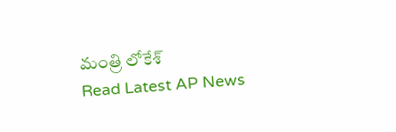మంత్రి లోకేశ్
Read Latest AP News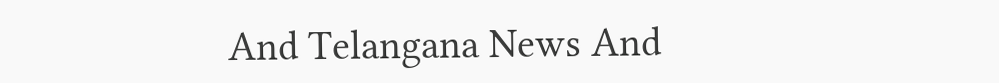And Telangana News And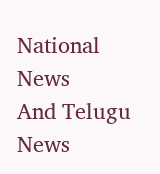National News
And Telugu News